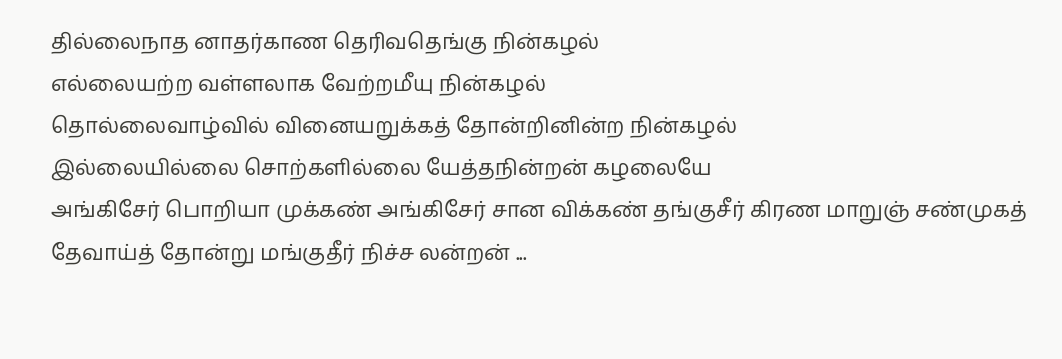தில்லைநாத னாதர்காண தெரிவதெங்கு நின்கழல்
எல்லையற்ற வள்ளலாக வேற்றமீயு நின்கழல்
தொல்லைவாழ்வில் வினையறுக்கத் தோன்றினின்ற நின்கழல்
இல்லையில்லை சொற்களில்லை யேத்தநின்றன் கழலையே
அங்கிசேர் பொறியா முக்கண் அங்கிசேர் சான விக்கண் தங்குசீர் கிரண மாறுஞ் சண்முகத் தேவாய்த் தோன்று மங்குதீர் நிச்ச லன்றன் ...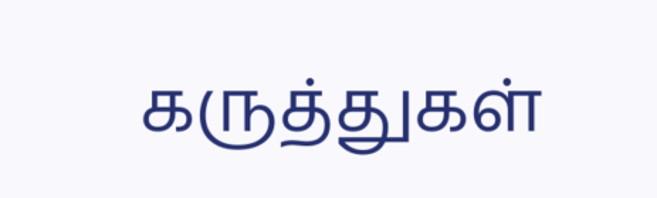கருத்துகள்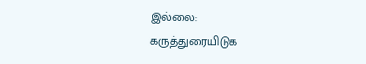இல்லை:
கருத்துரையிடுக